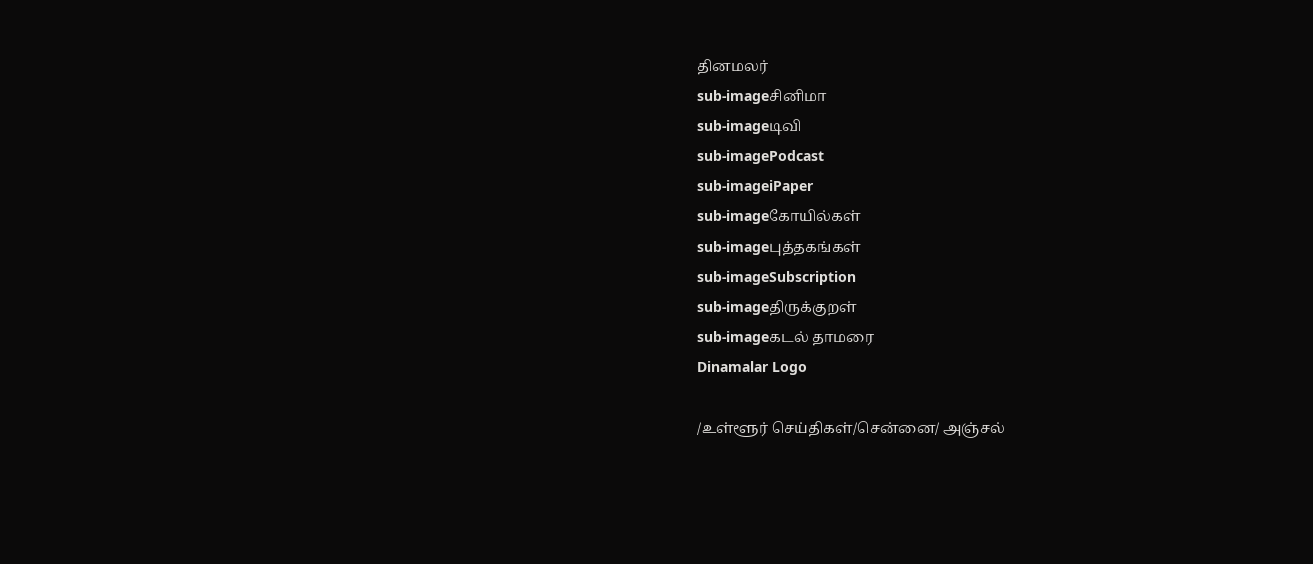தினமலர்
sub-imageசினிமா
sub-imageடிவி
sub-imagePodcast
sub-imageiPaper
sub-imageகோயில்கள்
sub-imageபுத்தகங்கள்
sub-imageSubscription
sub-imageதிருக்குறள்
sub-imageகடல் தாமரை
Dinamalar Logo

/உள்ளூர் செய்திகள்/சென்னை/ அஞ்சல்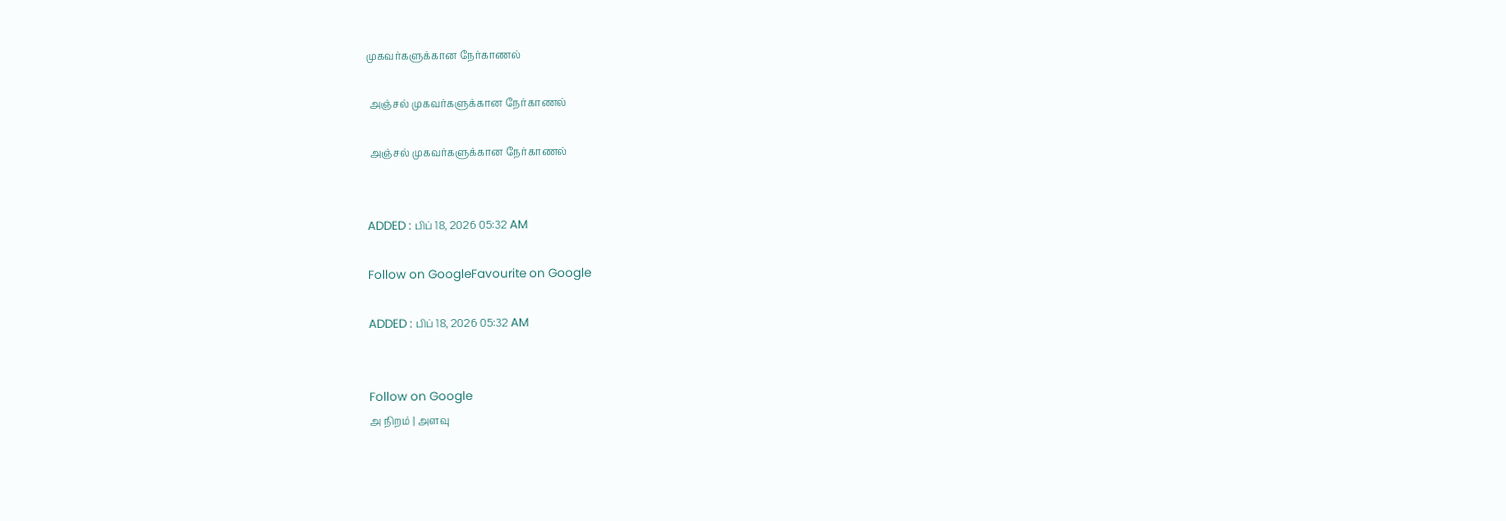முகவர்களுக்கான நேர்காணல்

 அஞ்சல் முகவர்களுக்கான நேர்காணல்

 அஞ்சல் முகவர்களுக்கான நேர்காணல்


ADDED : பிப் 18, 2026 05:32 AM

Follow on GoogleFavourite on Google

ADDED : பிப் 18, 2026 05:32 AM


Follow on Google
அ நிறம் | அளவு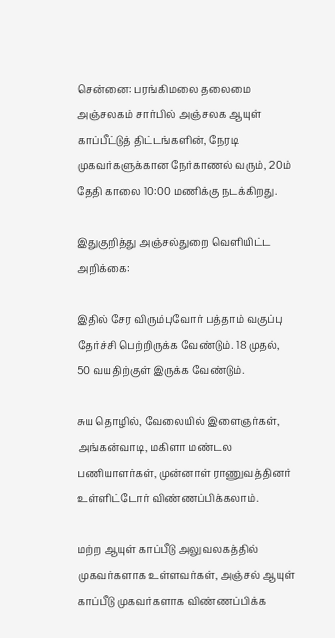சென்னை: பரங்கிமலை தலைமை அஞ்சலகம் சார்பில் அஞ்சலக ஆயுள் காப்பீட்டுத் திட்டங்களின், நேரடி முகவர்களுக்கான நேர்காணல் வரும், 20ம் தேதி காலை 10:00 மணிக்கு நடக்கிறது.

இதுகுறித்து அஞ்சல்துறை வெளியிட்ட அறிக்கை:

இதில் சேர விரும்புவோர் பத்தாம் வகுப்பு தேர்ச்சி பெற்றிருக்க வேண்டும். 18 முதல், 50 வயதிற்குள் இருக்க வேண்டும்.

சுய தொழில், வேலையில் இளைஞர்கள், அங்கன்வாடி, மகிளா மண்டல பணியாளர்கள், முன்னாள் ராணுவத்தினர் உள்ளிட்டோர் விண்ணப்பிக்கலாம்.

மற்ற ஆயுள் காப்பீடு அலுவலகத்தில் முகவர்களாக உள்ளவர்கள், அஞ்சல் ஆயுள் காப்பீடு முகவர்களாக விண்ணப்பிக்க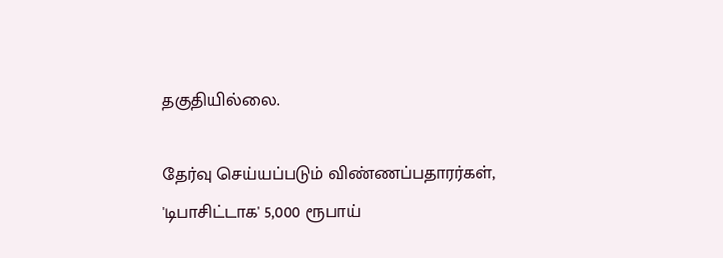தகுதியில்லை.

தேர்வு செய்யப்படும் விண்ணப்பதாரர்கள், 'டிபாசிட்டாக' 5,000 ரூபாய்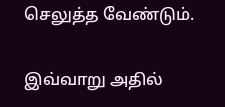செலுத்த வேண்டும்.

இவ்வாறு அதில்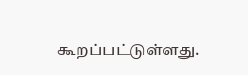கூறப்பட்டுள்ளது.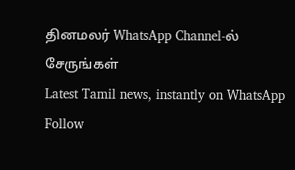தினமலர் WhatsApp Channel-ல் சேருங்கள்
Latest Tamil news, instantly on WhatsApp
Follow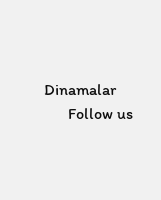Dinamalar
      Follow us